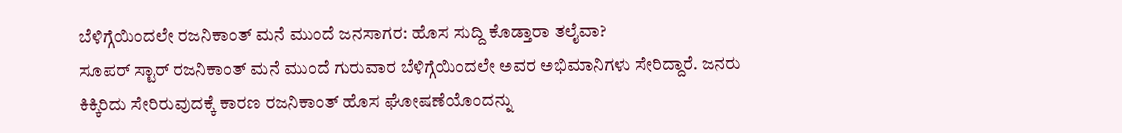ಬೆಳಿಗ್ಗೆಯಿಂದಲೇ ರಜನಿಕಾಂತ್ ಮನೆ ಮುಂದೆ ಜನಸಾಗರ: ಹೊಸ ಸುದ್ದಿ ಕೊಡ್ತಾರಾ ತಲೈವಾ?
ಸೂಪರ್ ಸ್ಟಾರ್ ರಜನಿಕಾಂತ್ ಮನೆ ಮುಂದೆ ಗುರುವಾರ ಬೆಳಿಗ್ಗೆಯಿಂದಲೇ ಅವರ ಅಭಿಮಾನಿಗಳು ಸೇರಿದ್ದಾರೆ. ಜನರು ಕಿಕ್ಕಿರಿದು ಸೇರಿರುವುದಕ್ಕೆ ಕಾರಣ ರಜನಿಕಾಂತ್ ಹೊಸ ಘೋಷಣೆಯೊಂದನ್ನು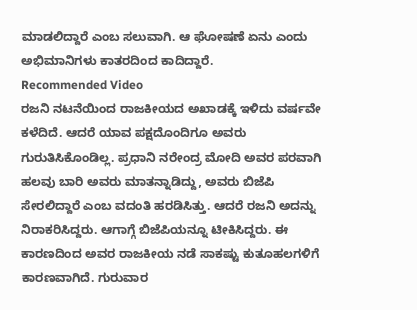ಮಾಡಲಿದ್ದಾರೆ ಎಂಬ ಸಲುವಾಗಿ. ಆ ಘೋಷಣೆ ಏನು ಎಂದು ಅಭಿಮಾನಿಗಳು ಕಾತರದಿಂದ ಕಾದಿದ್ದಾರೆ.
Recommended Video
ರಜನಿ ನಟನೆಯಿಂದ ರಾಜಕೀಯದ ಅಖಾಡಕ್ಕೆ ಇಳಿದು ವರ್ಷವೇ ಕಳೆದಿದೆ. ಆದರೆ ಯಾವ ಪಕ್ಷದೊಂದಿಗೂ ಅವರು ಗುರುತಿಸಿಕೊಂಡಿಲ್ಲ. ಪ್ರಧಾನಿ ನರೇಂದ್ರ ಮೋದಿ ಅವರ ಪರವಾಗಿ ಹಲವು ಬಾರಿ ಅವರು ಮಾತನ್ನಾಡಿದ್ದು, ಅವರು ಬಿಜೆಪಿ ಸೇರಲಿದ್ದಾರೆ ಎಂಬ ವದಂತಿ ಹರಡಿಸಿತ್ತು. ಆದರೆ ರಜನಿ ಅದನ್ನು ನಿರಾಕರಿಸಿದ್ದರು. ಆಗಾಗ್ಗೆ ಬಿಜೆಪಿಯನ್ನೂ ಟೀಕಿಸಿದ್ದರು. ಈ ಕಾರಣದಿಂದ ಅವರ ರಾಜಕೀಯ ನಡೆ ಸಾಕಷ್ಟು ಕುತೂಹಲಗಳಿಗೆ ಕಾರಣವಾಗಿದೆ. ಗುರುವಾರ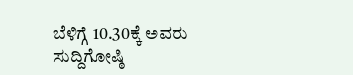ಬೆಳಿಗ್ಗೆ 10.30ಕ್ಕೆ ಅವರು ಸುದ್ದಿಗೋಷ್ಠಿ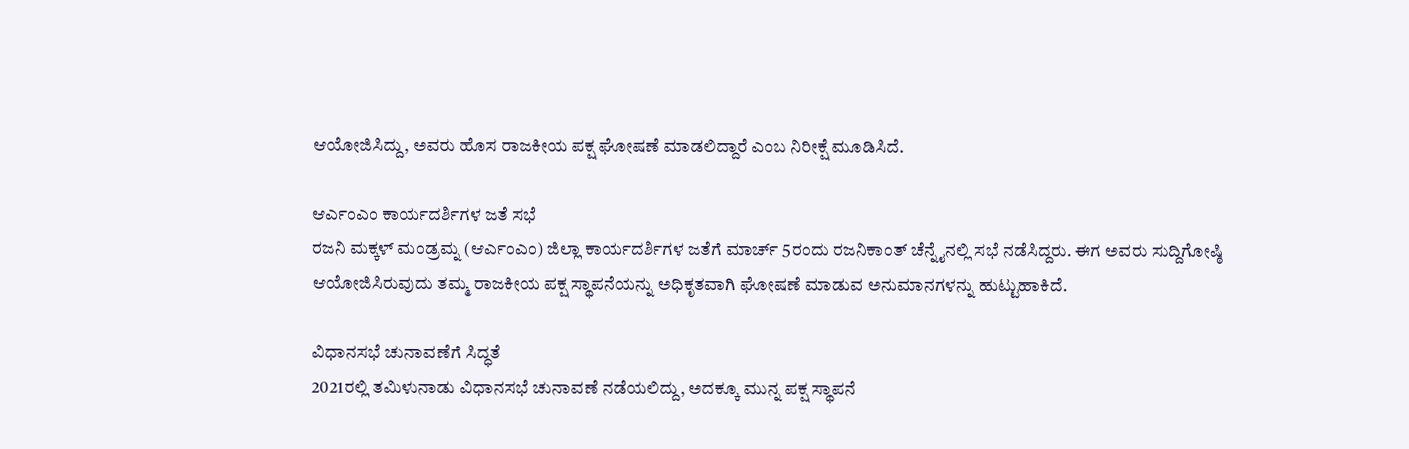ಆಯೋಜಿಸಿದ್ದು, ಅವರು ಹೊಸ ರಾಜಕೀಯ ಪಕ್ಷ ಘೋಷಣೆ ಮಾಡಲಿದ್ದಾರೆ ಎಂಬ ನಿರೀಕ್ಷೆ ಮೂಡಿಸಿದೆ.

ಆರ್ಎಂಎಂ ಕಾರ್ಯದರ್ಶಿಗಳ ಜತೆ ಸಭೆ
ರಜನಿ ಮಕ್ಕಳ್ ಮಂಡ್ರಮ್ನ (ಆರ್ಎಂಎಂ) ಜಿಲ್ಲಾ ಕಾರ್ಯದರ್ಶಿಗಳ ಜತೆಗೆ ಮಾರ್ಚ್ 5ರಂದು ರಜನಿಕಾಂತ್ ಚೆನ್ನೈನಲ್ಲಿ ಸಭೆ ನಡೆಸಿದ್ದರು. ಈಗ ಅವರು ಸುದ್ದಿಗೋಷ್ಠಿ ಆಯೋಜಿಸಿರುವುದು ತಮ್ಮ ರಾಜಕೀಯ ಪಕ್ಷ ಸ್ಥಾಪನೆಯನ್ನು ಅಧಿಕೃತವಾಗಿ ಘೋಷಣೆ ಮಾಡುವ ಅನುಮಾನಗಳನ್ನು ಹುಟ್ಟುಹಾಕಿದೆ.

ವಿಧಾನಸಭೆ ಚುನಾವಣೆಗೆ ಸಿದ್ಧತೆ
2021ರಲ್ಲಿ ತಮಿಳುನಾಡು ವಿಧಾನಸಭೆ ಚುನಾವಣೆ ನಡೆಯಲಿದ್ದು, ಅದಕ್ಕೂ ಮುನ್ನ ಪಕ್ಷ ಸ್ಥಾಪನೆ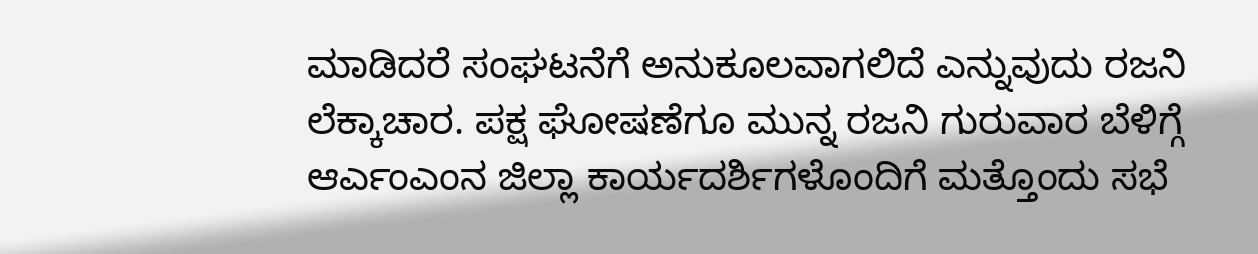ಮಾಡಿದರೆ ಸಂಘಟನೆಗೆ ಅನುಕೂಲವಾಗಲಿದೆ ಎನ್ನುವುದು ರಜನಿ ಲೆಕ್ಕಾಚಾರ. ಪಕ್ಷ ಘೋಷಣೆಗೂ ಮುನ್ನ ರಜನಿ ಗುರುವಾರ ಬೆಳಿಗ್ಗೆ ಆರ್ಎಂಎಂನ ಜಿಲ್ಲಾ ಕಾರ್ಯದರ್ಶಿಗಳೊಂದಿಗೆ ಮತ್ತೊಂದು ಸಭೆ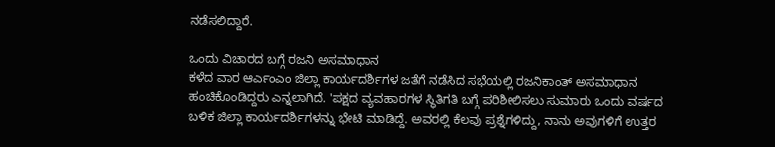ನಡೆಸಲಿದ್ದಾರೆ.

ಒಂದು ವಿಚಾರದ ಬಗ್ಗೆ ರಜನಿ ಅಸಮಾಧಾನ
ಕಳೆದ ವಾರ ಆರ್ಎಂಎಂ ಜಿಲ್ಲಾ ಕಾರ್ಯದರ್ಶಿಗಳ ಜತೆಗೆ ನಡೆಸಿದ ಸಭೆಯಲ್ಲಿ ರಜನಿಕಾಂತ್ ಅಸಮಾಧಾನ ಹಂಚಿಕೊಂಡಿದ್ದರು ಎನ್ನಲಾಗಿದೆ. 'ಪಕ್ಷದ ವ್ಯವಹಾರಗಳ ಸ್ಥಿತಿಗತಿ ಬಗ್ಗೆ ಪರಿಶೀಲಿಸಲು ಸುಮಾರು ಒಂದು ವರ್ಷದ ಬಳಿಕ ಜಿಲ್ಲಾ ಕಾರ್ಯದರ್ಶಿಗಳನ್ನು ಭೇಟಿ ಮಾಡಿದ್ದೆ. ಅವರಲ್ಲಿ ಕೆಲವು ಪ್ರಶ್ನೆಗಳಿದ್ದು, ನಾನು ಅವುಗಳಿಗೆ ಉತ್ತರ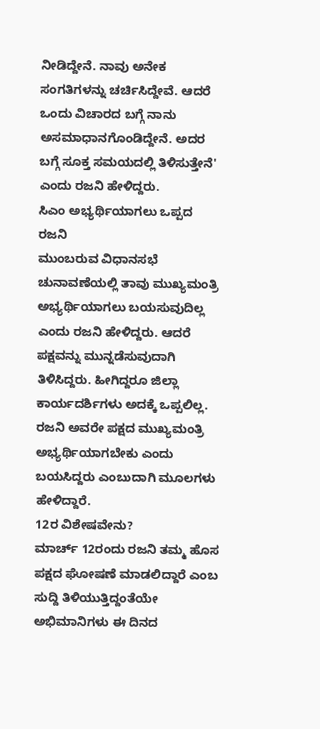ನೀಡಿದ್ದೇನೆ. ನಾವು ಅನೇಕ ಸಂಗತಿಗಳನ್ನು ಚರ್ಚಿಸಿದ್ದೇವೆ. ಆದರೆ ಒಂದು ವಿಚಾರದ ಬಗ್ಗೆ ನಾನು ಅಸಮಾಧಾನಗೊಂಡಿದ್ದೇನೆ. ಅದರ ಬಗ್ಗೆ ಸೂಕ್ತ ಸಮಯದಲ್ಲಿ ತಿಳಿಸುತ್ತೇನೆ' ಎಂದು ರಜನಿ ಹೇಳಿದ್ದರು.
ಸಿಎಂ ಅಭ್ಯರ್ಥಿಯಾಗಲು ಒಪ್ಪದ ರಜನಿ
ಮುಂಬರುವ ವಿಧಾನಸಭೆ ಚುನಾವಣೆಯಲ್ಲಿ ತಾವು ಮುಖ್ಯಮಂತ್ರಿ ಅಭ್ಯರ್ಥಿಯಾಗಲು ಬಯಸುವುದಿಲ್ಲ ಎಂದು ರಜನಿ ಹೇಳಿದ್ದರು. ಆದರೆ ಪಕ್ಷವನ್ನು ಮುನ್ನಡೆಸುವುದಾಗಿ ತಿಳಿಸಿದ್ದರು. ಹೀಗಿದ್ದರೂ ಜಿಲ್ಲಾ ಕಾರ್ಯದರ್ಶಿಗಳು ಅದಕ್ಕೆ ಒಪ್ಪಲಿಲ್ಲ. ರಜನಿ ಅವರೇ ಪಕ್ಷದ ಮುಖ್ಯಮಂತ್ರಿ ಅಭ್ಯರ್ಥಿಯಾಗಬೇಕು ಎಂದು ಬಯಸಿದ್ದರು ಎಂಬುದಾಗಿ ಮೂಲಗಳು ಹೇಳಿದ್ದಾರೆ.
12ರ ವಿಶೇಷವೇನು?
ಮಾರ್ಚ್ 12ರಂದು ರಜನಿ ತಮ್ಮ ಹೊಸ ಪಕ್ಷದ ಘೋಷಣೆ ಮಾಡಲಿದ್ದಾರೆ ಎಂಬ ಸುದ್ದಿ ತಿಳಿಯುತ್ತಿದ್ದಂತೆಯೇ ಅಭಿಮಾನಿಗಳು ಈ ದಿನದ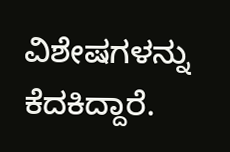ವಿಶೇಷಗಳನ್ನು ಕೆದಕಿದ್ದಾರೆ.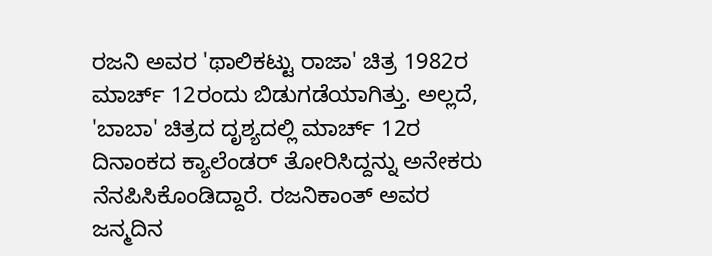ರಜನಿ ಅವರ 'ಥಾಲಿಕಟ್ಟು ರಾಜಾ' ಚಿತ್ರ 1982ರ ಮಾರ್ಚ್ 12ರಂದು ಬಿಡುಗಡೆಯಾಗಿತ್ತು. ಅಲ್ಲದೆ, 'ಬಾಬಾ' ಚಿತ್ರದ ದೃಶ್ಯದಲ್ಲಿ ಮಾರ್ಚ್ 12ರ ದಿನಾಂಕದ ಕ್ಯಾಲೆಂಡರ್ ತೋರಿಸಿದ್ದನ್ನು ಅನೇಕರು ನೆನಪಿಸಿಕೊಂಡಿದ್ದಾರೆ. ರಜನಿಕಾಂತ್ ಅವರ ಜನ್ಮದಿನ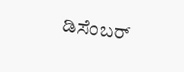ಡಿಸೆಂಬರ್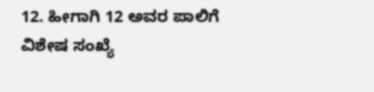12. ಹೀಗಾಗಿ 12 ಅವರ ಪಾಲಿಗೆ ವಿಶೇಷ ಸಂಖ್ಯೆ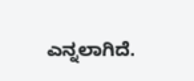ಎನ್ನಲಾಗಿದೆ.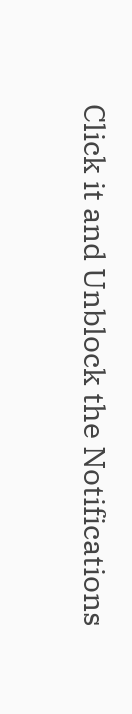Click it and Unblock the Notifications